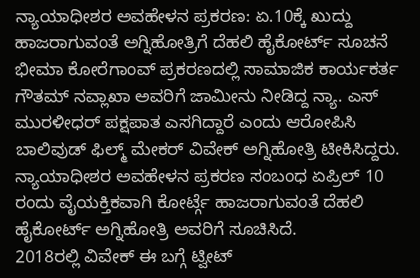ನ್ಯಾಯಾಧೀಶರ ಅವಹೇಳನ ಪ್ರಕರಣ: ಏ.10ಕ್ಕೆ ಖುದ್ದು ಹಾಜರಾಗುವಂತೆ ಅಗ್ನಿಹೋತ್ರಿಗೆ ದೆಹಲಿ ಹೈಕೋರ್ಟ್ ಸೂಚನೆ
ಭೀಮಾ ಕೋರೆಗಾಂವ್ ಪ್ರಕರಣದಲ್ಲಿ ಸಾಮಾಜಿಕ ಕಾರ್ಯಕರ್ತ ಗೌತಮ್ ನವ್ಲಾಖಾ ಅವರಿಗೆ ಜಾಮೀನು ನೀಡಿದ್ದ ನ್ಯಾ. ಎಸ್ ಮುರಳೀಧರ್ ಪಕ್ಷಪಾತ ಎಸಗಿದ್ದಾರೆ ಎಂದು ಆರೋಪಿಸಿ ಬಾಲಿವುಡ್ ಫಿಲ್ಮ್ ಮೇಕರ್ ವಿವೇಕ್ ಅಗ್ನಿಹೋತ್ರಿ ಟೀಕಿಸಿದ್ದರು. ನ್ಯಾಯಾಧೀಶರ ಅವಹೇಳನ ಪ್ರಕರಣ ಸಂಬಂಧ ಏಪ್ರಿಲ್ 10 ರಂದು ವೈಯಕ್ತಿಕವಾಗಿ ಕೋರ್ಟ್ಗೆ ಹಾಜರಾಗುವಂತೆ ದೆಹಲಿ ಹೈಕೋರ್ಟ್ ಅಗ್ನಿಹೋತ್ರಿ ಅವರಿಗೆ ಸೂಚಿಸಿದೆ.
2018ರಲ್ಲಿ ವಿವೇಕ್ ಈ ಬಗ್ಗೆ ಟ್ವೀಟ್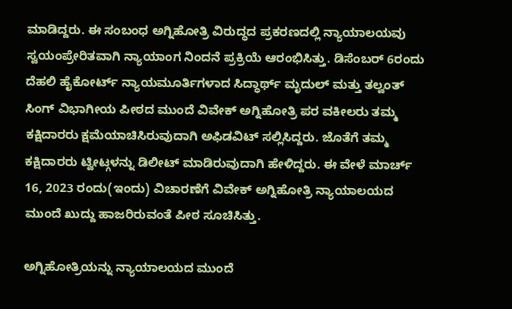ಮಾಡಿದ್ದರು. ಈ ಸಂಬಂಧ ಅಗ್ನಿಹೋತ್ರಿ ವಿರುದ್ಧದ ಪ್ರಕರಣದಲ್ಲಿ ನ್ಯಾಯಾಲಯವು ಸ್ವಯಂಪ್ರೇರಿತವಾಗಿ ನ್ಯಾಯಾಂಗ ನಿಂದನೆ ಪ್ರಕ್ರಿಯೆ ಆರಂಭಿಸಿತ್ತು. ಡಿಸೆಂಬರ್ 6ರಂದು ದೆಹಲಿ ಹೈಕೋರ್ಟ್ ನ್ಯಾಯಮೂರ್ತಿಗಳಾದ ಸಿದ್ಧಾರ್ಥ್ ಮೃದುಲ್ ಮತ್ತು ತಲ್ವಂತ್ ಸಿಂಗ್ ವಿಭಾಗೀಯ ಪೀಠದ ಮುಂದೆ ವಿವೇಕ್ ಅಗ್ನಿಹೋತ್ರಿ ಪರ ವಕೀಲರು ತಮ್ಮ ಕಕ್ಷಿದಾರರು ಕ್ಷಮೆಯಾಚಿಸಿರುವುದಾಗಿ ಅಫಿಡವಿಟ್ ಸಲ್ಲಿಸಿದ್ದರು. ಜೊತೆಗೆ ತಮ್ಮ ಕಕ್ಷಿದಾರರು ಟ್ವೀಟ್ಗಳನ್ನು ಡಿಲೀಟ್ ಮಾಡಿರುವುದಾಗಿ ಹೇಳಿದ್ದರು. ಈ ವೇಳೆ ಮಾರ್ಚ್ 16, 2023 ರಂದು(ಇಂದು) ವಿಚಾರಣೆಗೆ ವಿವೇಕ್ ಅಗ್ನಿಹೋತ್ರಿ ನ್ಯಾಯಾಲಯದ ಮುಂದೆ ಖುದ್ದು ಹಾಜರಿರುವಂತೆ ಪೀಠ ಸೂಚಿಸಿತ್ತು.

ಅಗ್ನಿಹೋತ್ರಿಯನ್ನು ನ್ಯಾಯಾಲಯದ ಮುಂದೆ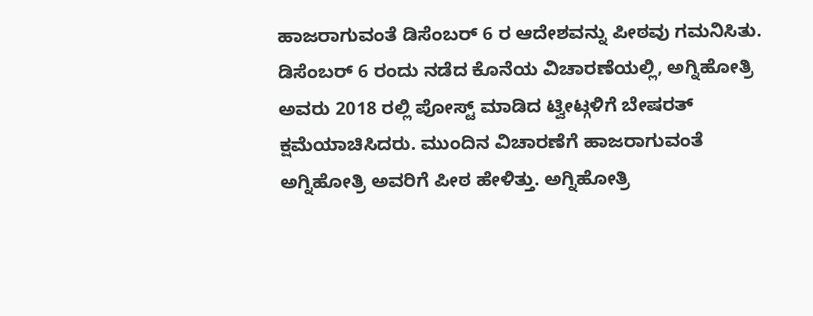ಹಾಜರಾಗುವಂತೆ ಡಿಸೆಂಬರ್ 6 ರ ಆದೇಶವನ್ನು ಪೀಠವು ಗಮನಿಸಿತು. ಡಿಸೆಂಬರ್ 6 ರಂದು ನಡೆದ ಕೊನೆಯ ವಿಚಾರಣೆಯಲ್ಲಿ, ಅಗ್ನಿಹೋತ್ರಿ ಅವರು 2018 ರಲ್ಲಿ ಪೋಸ್ಟ್ ಮಾಡಿದ ಟ್ವೀಟ್ಗಳಿಗೆ ಬೇಷರತ್ ಕ್ಷಮೆಯಾಚಿಸಿದರು. ಮುಂದಿನ ವಿಚಾರಣೆಗೆ ಹಾಜರಾಗುವಂತೆ ಅಗ್ನಿಹೋತ್ರಿ ಅವರಿಗೆ ಪೀಠ ಹೇಳಿತ್ತು. ಅಗ್ನಿಹೋತ್ರಿ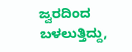ಜ್ವರದಿಂದ ಬಳಲುತ್ತಿದ್ದು,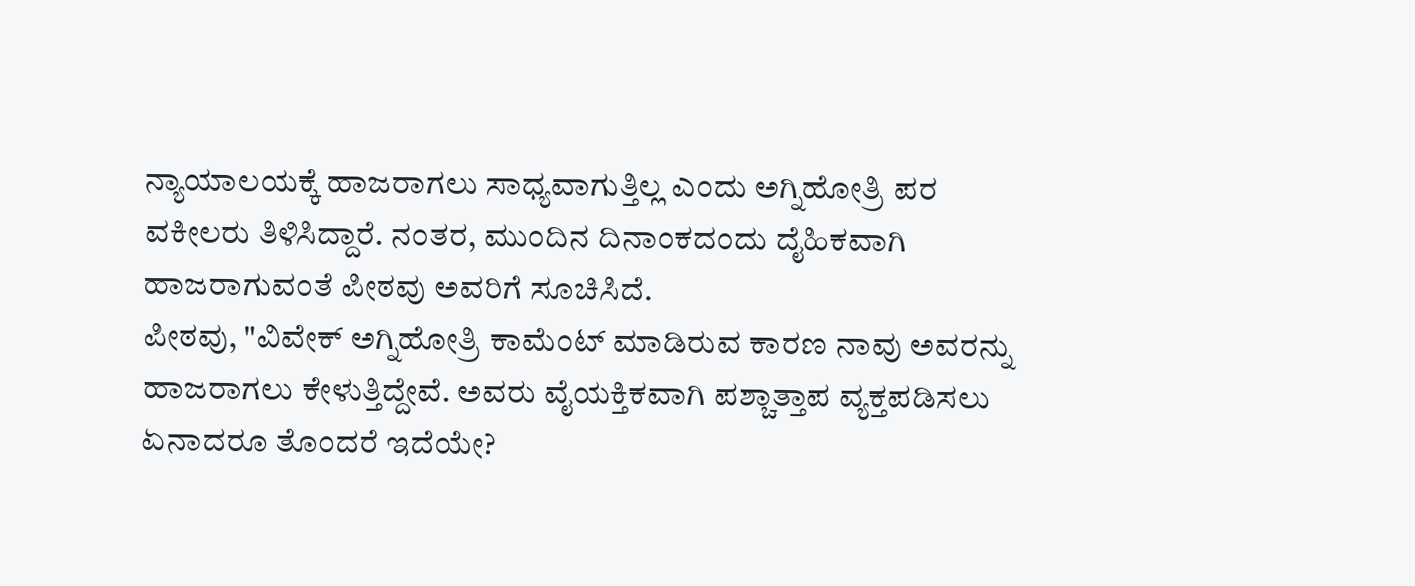ನ್ಯಾಯಾಲಯಕ್ಕೆ ಹಾಜರಾಗಲು ಸಾಧ್ಯವಾಗುತ್ತಿಲ್ಲ ಎಂದು ಅಗ್ನಿಹೋತ್ರಿ ಪರ ವಕೀಲರು ತಿಳಿಸಿದ್ದಾರೆ. ನಂತರ, ಮುಂದಿನ ದಿನಾಂಕದಂದು ದೈಹಿಕವಾಗಿ ಹಾಜರಾಗುವಂತೆ ಪೀಠವು ಅವರಿಗೆ ಸೂಚಿಸಿದೆ.
ಪೀಠವು, "ವಿವೇಕ್ ಅಗ್ನಿಹೋತ್ರಿ ಕಾಮೆಂಟ್ ಮಾಡಿರುವ ಕಾರಣ ನಾವು ಅವರನ್ನು ಹಾಜರಾಗಲು ಕೇಳುತ್ತಿದ್ದೇವೆ. ಅವರು ವೈಯಕ್ತಿಕವಾಗಿ ಪಶ್ಚಾತ್ತಾಪ ವ್ಯಕ್ತಪಡಿಸಲು ಏನಾದರೂ ತೊಂದರೆ ಇದೆಯೇ?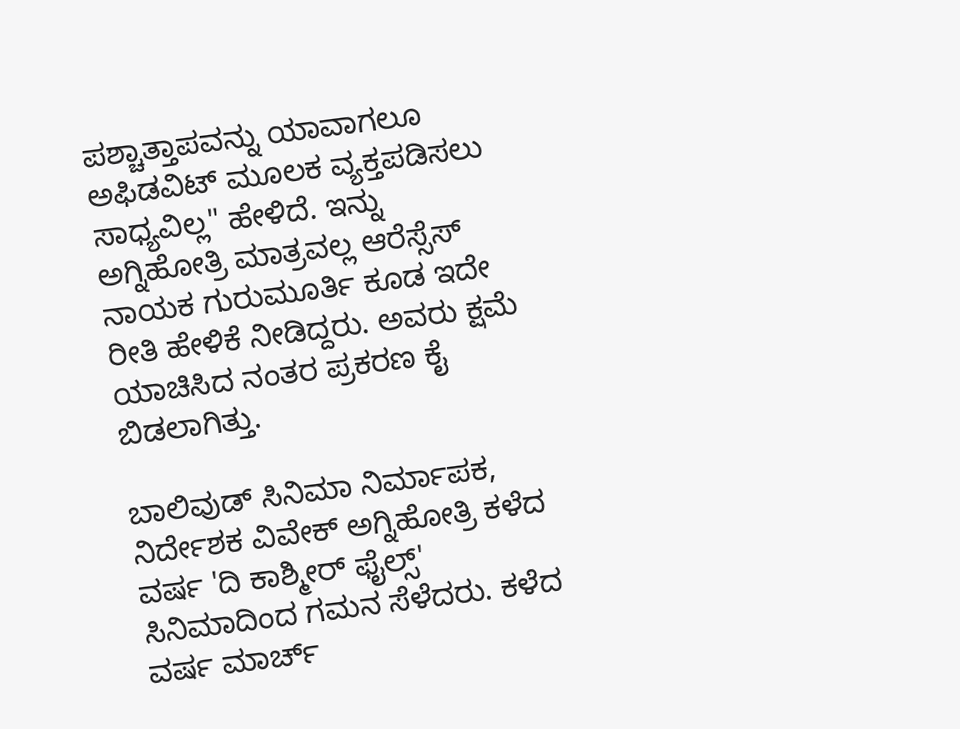ಪಶ್ಚಾತ್ತಾಪವನ್ನು ಯಾವಾಗಲೂ ಅಫಿಡವಿಟ್ ಮೂಲಕ ವ್ಯಕ್ತಪಡಿಸಲು ಸಾಧ್ಯವಿಲ್ಲ" ಹೇಳಿದೆ. ಇನ್ನು ಅಗ್ನಿಹೋತ್ರಿ ಮಾತ್ರವಲ್ಲ ಆರೆಸ್ಸೆಸ್ ನಾಯಕ ಗುರುಮೂರ್ತಿ ಕೂಡ ಇದೇ ರೀತಿ ಹೇಳಿಕೆ ನೀಡಿದ್ದರು. ಅವರು ಕ್ಷಮೆ ಯಾಚಿಸಿದ ನಂತರ ಪ್ರಕರಣ ಕೈ ಬಿಡಲಾಗಿತ್ತು.

ಬಾಲಿವುಡ್ ಸಿನಿಮಾ ನಿರ್ಮಾಪಕ, ನಿರ್ದೇಶಕ ವಿವೇಕ್ ಅಗ್ನಿಹೋತ್ರಿ ಕಳೆದ ವರ್ಷ 'ದಿ ಕಾಶ್ಮೀರ್ ಫೈಲ್ಸ್' ಸಿನಿಮಾದಿಂದ ಗಮನ ಸೆಳೆದರು. ಕಳೆದ ವರ್ಷ ಮಾರ್ಚ್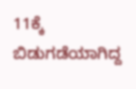11ಕ್ಕೆ ಬಿಡುಗಡೆಯಾಗಿದ್ದ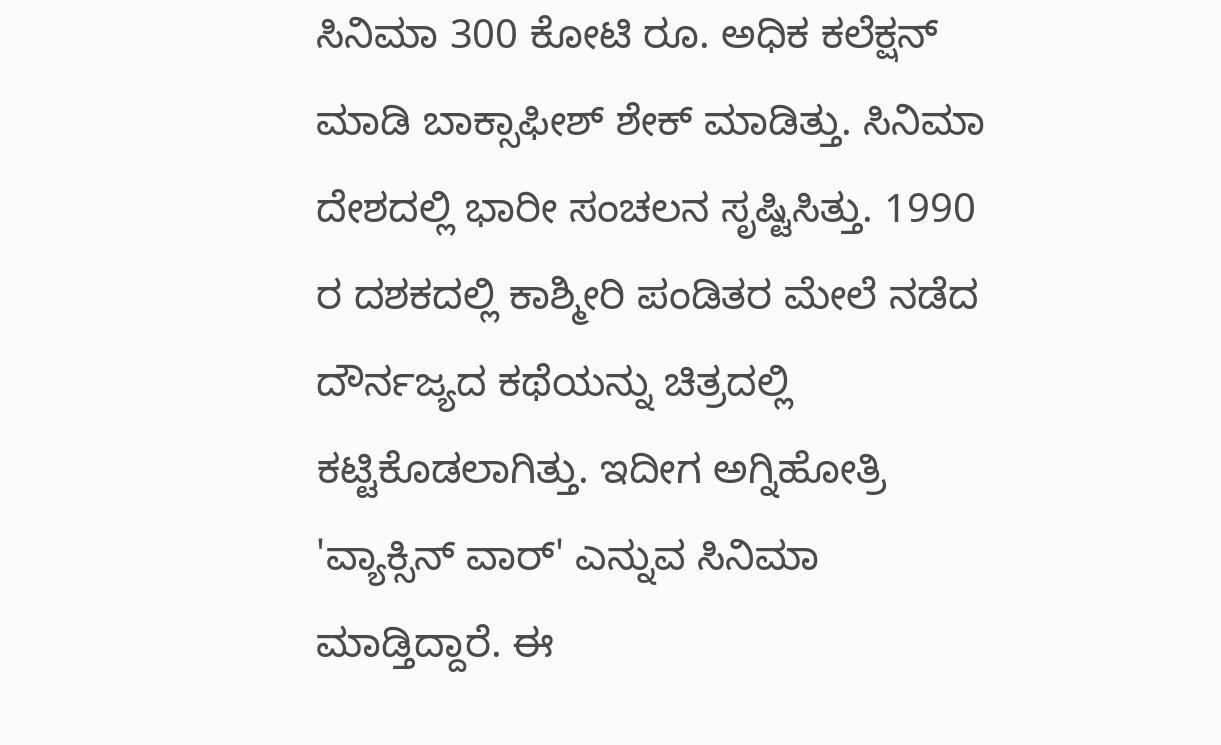ಸಿನಿಮಾ 300 ಕೋಟಿ ರೂ. ಅಧಿಕ ಕಲೆಕ್ಷನ್ ಮಾಡಿ ಬಾಕ್ಸಾಫೀಶ್ ಶೇಕ್ ಮಾಡಿತ್ತು. ಸಿನಿಮಾ ದೇಶದಲ್ಲಿ ಭಾರೀ ಸಂಚಲನ ಸೃಷ್ಟಿಸಿತ್ತು. 1990 ರ ದಶಕದಲ್ಲಿ ಕಾಶ್ಮೀರಿ ಪಂಡಿತರ ಮೇಲೆ ನಡೆದ ದೌರ್ನಜ್ಯದ ಕಥೆಯನ್ನು ಚಿತ್ರದಲ್ಲಿ ಕಟ್ಟಿಕೊಡಲಾಗಿತ್ತು. ಇದೀಗ ಅಗ್ನಿಹೋತ್ರಿ 'ವ್ಯಾಕ್ಸಿನ್ ವಾರ್' ಎನ್ನುವ ಸಿನಿಮಾ ಮಾಡ್ತಿದ್ದಾರೆ. ಈ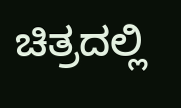ಚಿತ್ರದಲ್ಲಿ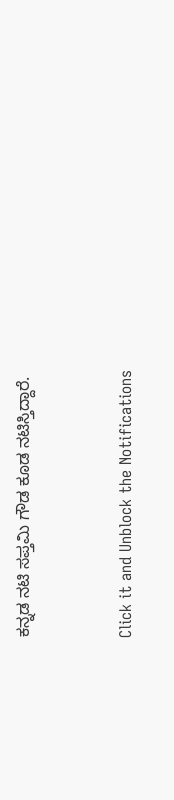ಕನ್ನಡ ನಟಿ ಸಪ್ತಮಿ ಗೌಡ ಕೂಡ ನಟಿಸ್ತಿದ್ದಾರೆ.


Click it and Unblock the Notifications